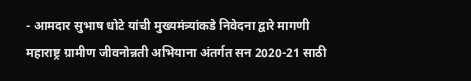- आमदार सुभाष धोटे यांची मुख्यमंत्र्यांकडे निवेदना द्वारे मागणी
महाराष्ट्र ग्रामीण जीवनोन्नती अभियाना अंतर्गत सन 2020-21 साठी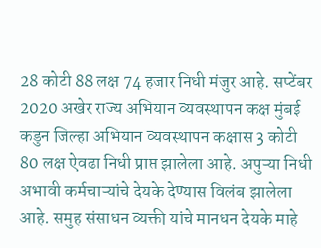28 कोटी 88 लक्ष 74 हजार निधी मंजुर आहे. सप्टेंबर 2020 अखेर राज्य अभियान व्यवस्थापन कक्ष मुंबई कडुन जिल्हा अभियान व्यवस्थापन कक्षास 3 कोटी 80 लक्ष ऐवढा निधी प्राप्त झालेला आहे. अपुऱ्या निधी अभावी कर्मचाऱ्यांचे देयके देण्यास विलंब झालेला आहे. समुह संसाधन व्यक्ती यांचे मानधन देयके माहे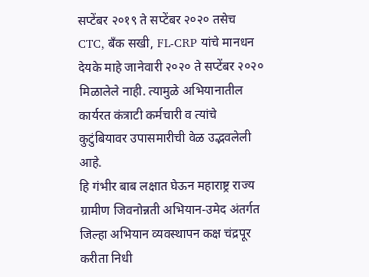सप्टेंबर २०१९ ते सप्टेंबर २०२० तसेच CTC, बँक सखी, FL-CRP यांचे मानधन देयके माहे जानेवारी २०२० ते सप्टेंबर २०२० मिळालेले नाही. त्यामुळे अभियानातील कार्यरत कंत्राटी कर्मचारी व त्यांचे कुटुंबियावर उपासमारीची वेळ उद्भवलेली आहे.
हि गंभीर बाब लक्षात घेऊन महाराष्ट्र राज्य ग्रामीण जिवनोन्नती अभियान-उमेद अंतर्गत जिल्हा अभियान व्यवस्थापन कक्ष चंद्रपूर करीता निधी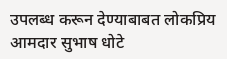उपलब्ध करून देण्याबाबत लोकप्रिय आमदार सुभाष धोटे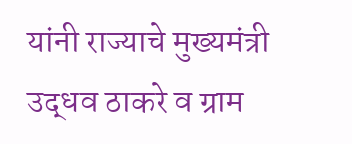यांनी राज्याचे मुख्यमंत्री उद्धव ठाकरे व ग्राम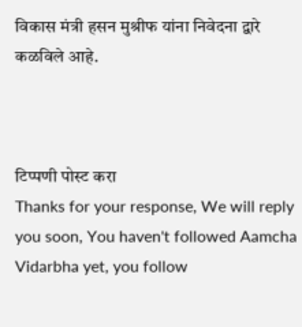विकास मंत्री हसन मुश्रीफ यांना निवेदना द्वारे कळविले आहे.



टिप्पणी पोस्ट करा
Thanks for your response, We will reply you soon, You haven't followed Aamcha Vidarbha yet, you follow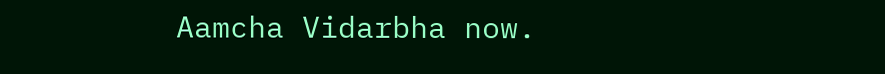Aamcha Vidarbha now.